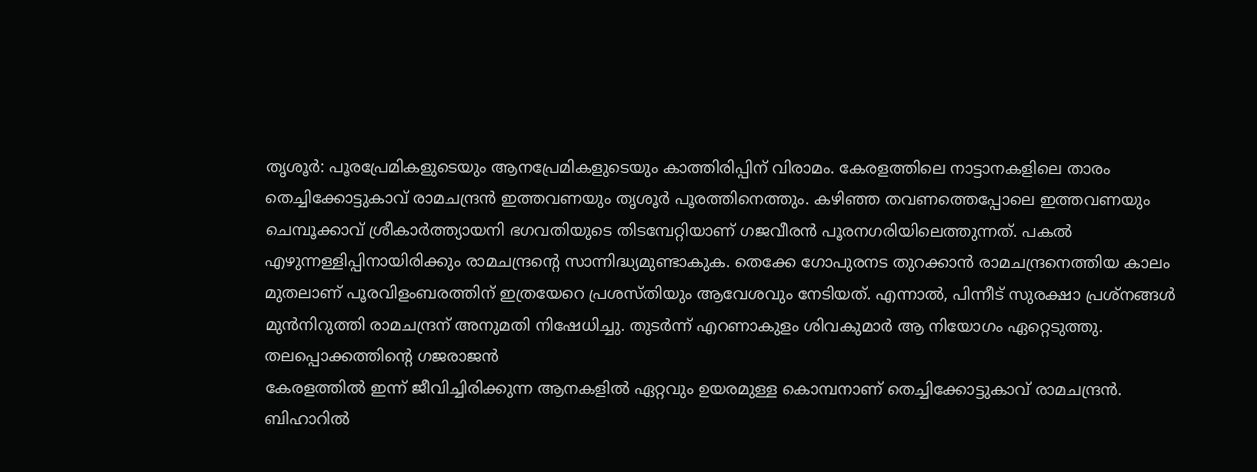തൃശൂർ: പൂരപ്രേമികളുടെയും ആനപ്രേമികളുടെയും കാത്തിരിപ്പിന് വിരാമം. കേരളത്തിലെ നാട്ടാനകളിലെ താരം തെച്ചിക്കോട്ടുകാവ് രാമചന്ദ്രൻ ഇത്തവണയും തൃശൂർ പൂരത്തിനെത്തും. കഴിഞ്ഞ തവണത്തെപ്പോലെ ഇത്തവണയും ചെമ്പൂക്കാവ് ശ്രീകാർത്ത്യായനി ഭഗവതിയുടെ തിടമ്പേറ്റിയാണ് ഗജവീരൻ പൂരനഗരിയിലെത്തുന്നത്. പകൽ എഴുന്നള്ളിപ്പിനായിരിക്കും രാമചന്ദ്രന്റെ സാന്നിദ്ധ്യമുണ്ടാകുക. തെക്കേ ഗോപുരനട തുറക്കാൻ രാമചന്ദ്രനെത്തിയ കാലം മുതലാണ് പൂരവിളംബരത്തിന് ഇത്രയേറെ പ്രശസ്തിയും ആവേശവും നേടിയത്. എന്നാൽ, പിന്നീട് സുരക്ഷാ പ്രശ്നങ്ങൾ മുൻനിറുത്തി രാമചന്ദ്രന് അനുമതി നിഷേധിച്ചു. തുടർന്ന് എറണാകുളം ശിവകുമാർ ആ നിയോഗം ഏറ്റെടുത്തു.
തലപ്പൊക്കത്തിന്റെ ഗജരാജൻ
കേരളത്തിൽ ഇന്ന് ജീവിച്ചിരിക്കുന്ന ആനകളിൽ ഏറ്റവും ഉയരമുള്ള കൊമ്പനാണ് തെച്ചിക്കോട്ടുകാവ് രാമചന്ദ്രൻ. ബിഹാറിൽ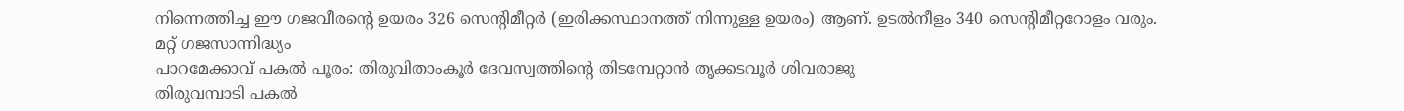നിന്നെത്തിച്ച ഈ ഗജവീരന്റെ ഉയരം 326 സെന്റിമീറ്റർ (ഇരിക്കസ്ഥാനത്ത് നിന്നുള്ള ഉയരം) ആണ്. ഉടൽനീളം 340 സെന്റിമീറ്ററോളം വരും.
മറ്റ് ഗജസാന്നിദ്ധ്യം
പാറമേക്കാവ് പകൽ പൂരം: തിരുവിതാംകൂർ ദേവസ്വത്തിന്റെ തിടമ്പേറ്റാൻ തൃക്കടവൂർ ശിവരാജു
തിരുവമ്പാടി പകൽ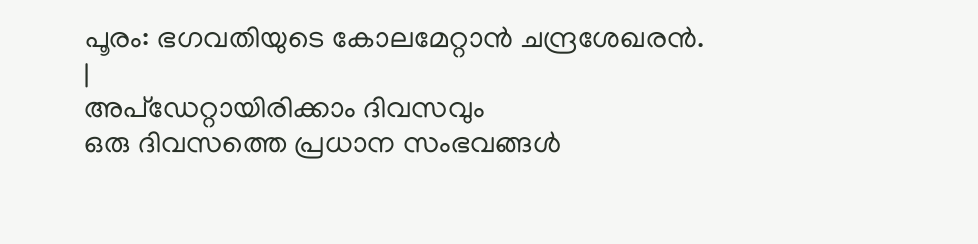പൂരം: ഭഗവതിയുടെ കോലമേറ്റാൻ ചന്ദ്രശേഖരൻ.
|
അപ്ഡേറ്റായിരിക്കാം ദിവസവും
ഒരു ദിവസത്തെ പ്രധാന സംഭവങ്ങൾ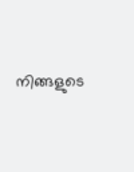നിങ്ങളുടെ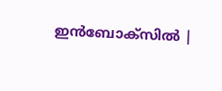ഇൻബോക്സിൽ |